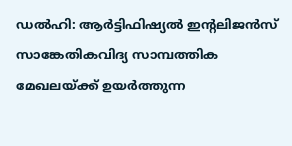ഡൽഹി: ആർട്ടിഫിഷ്യൽ ഇന്റലിജൻസ് സാങ്കേതികവിദ്യ സാമ്പത്തിക മേഖലയ്ക്ക് ഉയർത്തുന്ന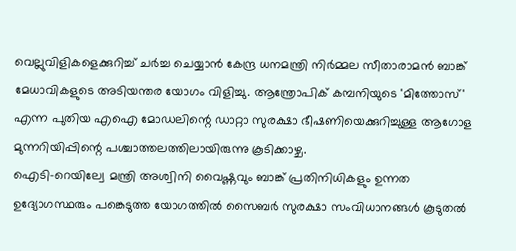വെല്ലുവിളികളെക്കുറിച്ച് ചർച്ച ചെയ്യാൻ കേന്ദ്ര ധനമന്ത്രി നിർമ്മല സീതാരാമൻ ബാങ്ക് മേധാവികളുടെ അടിയന്തര യോഗം വിളിച്ചു. ആന്ത്രോപിക് കമ്പനിയുടെ 'മിത്തോസ്' എന്ന പുതിയ എഐ മോഡലിന്റെ ഡാറ്റാ സുരക്ഷാ ഭീഷണിയെക്കുറിച്ചുള്ള ആഗോള മുന്നറിയിപ്പിന്റെ പശ്ചാത്തലത്തിലായിരുന്നു കൂടിക്കാഴ്ച.
ഐടി-റെയില്വേ മന്ത്രി അശ്വിനി വൈഷ്ണവും ബാങ്ക് പ്രതിനിധികളും ഉന്നത ഉദ്യോഗസ്ഥരും പങ്കെടുത്ത യോഗത്തിൽ സൈബർ സുരക്ഷാ സംവിധാനങ്ങൾ കൂടുതൽ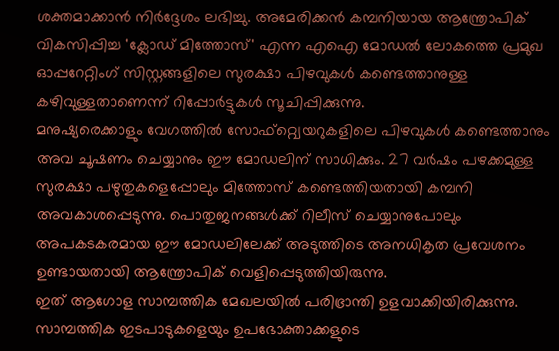ശക്തമാക്കാൻ നിർദ്ദേശം ലഭിച്ചു. അമേരിക്കൻ കമ്പനിയായ ആന്ത്രോപിക് വികസിപ്പിച്ച 'ക്ലോഡ് മിത്തോസ്' എന്ന എഐ മോഡൽ ലോകത്തെ പ്രമുഖ ഓപ്പറേറ്റിംഗ് സിസ്റ്റങ്ങളിലെ സുരക്ഷാ പിഴവുകൾ കണ്ടെത്താനുള്ള കഴിവുള്ളതാണെന്ന് റിപ്പോർട്ടുകൾ സൂചിപ്പിക്കുന്നു.
മനുഷ്യരെക്കാളും വേഗത്തിൽ സോഫ്റ്റ്വെയറുകളിലെ പിഴവുകൾ കണ്ടെത്താനും അവ ചൂഷണം ചെയ്യാനും ഈ മോഡലിന് സാധിക്കും. 27 വർഷം പഴക്കമുള്ള സുരക്ഷാ പഴുതുകളെപ്പോലും മിത്തോസ് കണ്ടെത്തിയതായി കമ്പനി അവകാശപ്പെടുന്നു. പൊതുജനങ്ങൾക്ക് റിലീസ് ചെയ്യാനുപോലും അപകടകരമായ ഈ മോഡലിലേക്ക് അടുത്തിടെ അനധികൃത പ്രവേശനം ഉണ്ടായതായി ആന്ത്രോപിക് വെളിപ്പെടുത്തിയിരുന്നു.
ഇത് ആഗോള സാമ്പത്തിക മേഖലയിൽ പരിഭ്രാന്തി ഉളവാക്കിയിരിക്കുന്നു. സാമ്പത്തിക ഇടപാടുകളെയും ഉപഭോക്താക്കളുടെ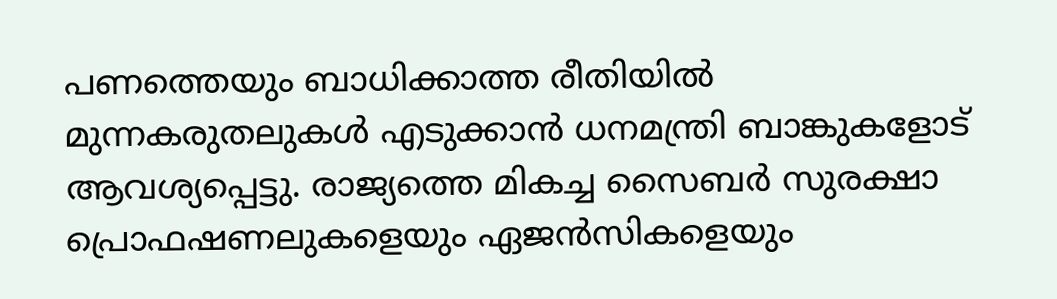പണത്തെയും ബാധിക്കാത്ത രീതിയിൽ മുന്നകരുതലുകൾ എടുക്കാൻ ധനമന്ത്രി ബാങ്കുകളോട് ആവശ്യപ്പെട്ടു. രാജ്യത്തെ മികച്ച സൈബർ സുരക്ഷാ പ്രൊഫഷണലുകളെയും ഏജൻസികളെയും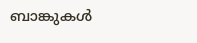ബാങ്കുകൾ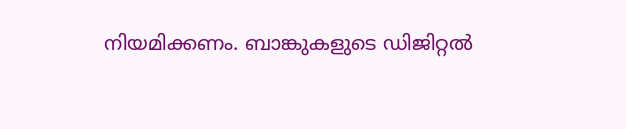നിയമിക്കണം. ബാങ്കുകളുടെ ഡിജിറ്റൽ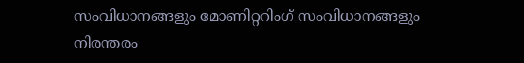സംവിധാനങ്ങളും മോണിറ്ററിംഗ് സംവിധാനങ്ങളും നിരന്തരം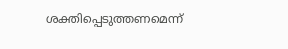ശക്തിപ്പെടുത്തണമെന്ന്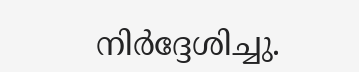നിർദ്ദേശിച്ചു.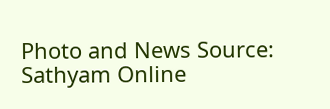Photo and News Source: Sathyam Online